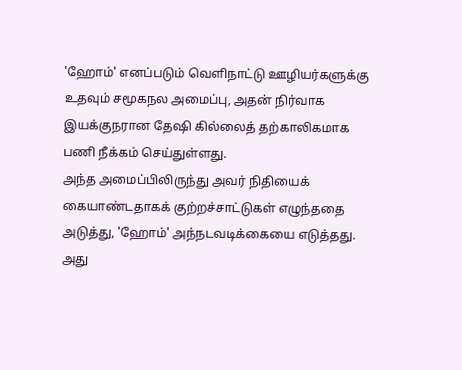'ஹோம்' எனப்படும் வெளிநாட்டு ஊழியர்களுக்கு உதவும் சமூகநல அமைப்பு, அதன் நிர்வாக இயக்குநரான தேஷி கில்லைத் தற்காலிகமாக பணி நீக்கம் செய்துள்ளது.
அந்த அமைப்பிலிருந்து அவர் நிதியைக் கையாண்டதாகக் குற்றச்சாட்டுகள் எழுந்ததை அடுத்து, 'ஹோம்' அந்நடவடிக்கையை எடுத்தது. அது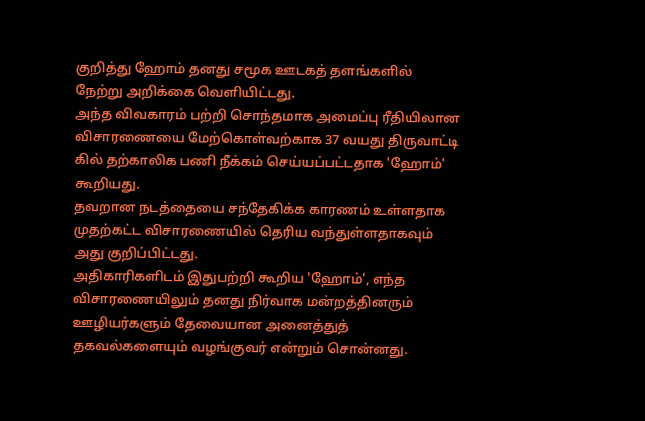குறித்து ஹோம் தனது சமூக ஊடகத் தளங்களில் நேற்று அறிக்கை வெளியிட்டது.
அந்த விவகாரம் பற்றி சொந்தமாக அமைப்பு ரீதியிலான விசாரணையை மேற்கொள்வற்காக 37 வயது திருவாட்டி கில் தற்காலிக பணி நீக்கம் செய்யப்பட்டதாக 'ஹோம்' கூறியது.
தவறான நடத்தையை சந்தேகிக்க காரணம் உள்ளதாக முதற்கட்ட விசாரணையில் தெரிய வந்துள்ளதாகவும் அது குறிப்பிட்டது.
அதிகாரிகளிடம் இதுபற்றி கூறிய 'ஹோம்', எந்த விசாரணையிலும் தனது நிர்வாக மன்றத்தினரும் ஊழியர்களும் தேவையான அனைத்துத் தகவல்களையும் வழங்குவர் என்றும் சொன்னது.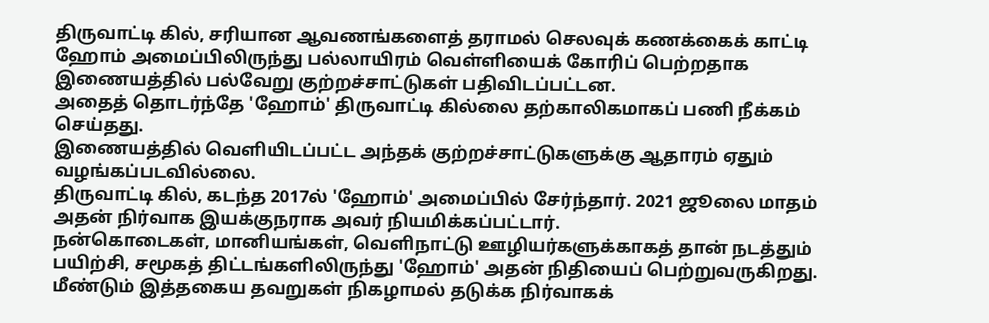திருவாட்டி கில், சரியான ஆவணங்களைத் தராமல் செலவுக் கணக்கைக் காட்டி ஹோம் அமைப்பிலிருந்து பல்லாயிரம் வெள்ளியைக் கோரிப் பெற்றதாக இணையத்தில் பல்வேறு குற்றச்சாட்டுகள் பதிவிடப்பட்டன.
அதைத் தொடர்ந்தே 'ஹோம்' திருவாட்டி கில்லை தற்காலிகமாகப் பணி நீக்கம் செய்தது.
இணையத்தில் வெளியிடப்பட்ட அந்தக் குற்றச்சாட்டுகளுக்கு ஆதாரம் ஏதும் வழங்கப்படவில்லை.
திருவாட்டி கில், கடந்த 2017ல் 'ஹோம்' அமைப்பில் சேர்ந்தார். 2021 ஜூலை மாதம் அதன் நிர்வாக இயக்குநராக அவர் நியமிக்கப்பட்டார்.
நன்கொடைகள், மானியங்கள், வெளிநாட்டு ஊழியர்களுக்காகத் தான் நடத்தும் பயிற்சி, சமூகத் திட்டங்களிலிருந்து 'ஹோம்' அதன் நிதியைப் பெற்றுவருகிறது. மீண்டும் இத்தகைய தவறுகள் நிகழாமல் தடுக்க நிர்வாகக்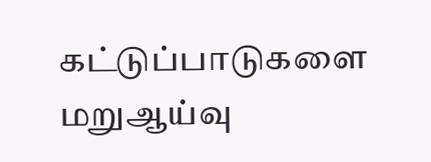கட்டுப்பாடுகளை மறுஆய்வு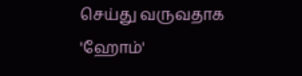செய்து வருவதாக 'ஹோம்'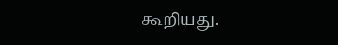கூறியது.